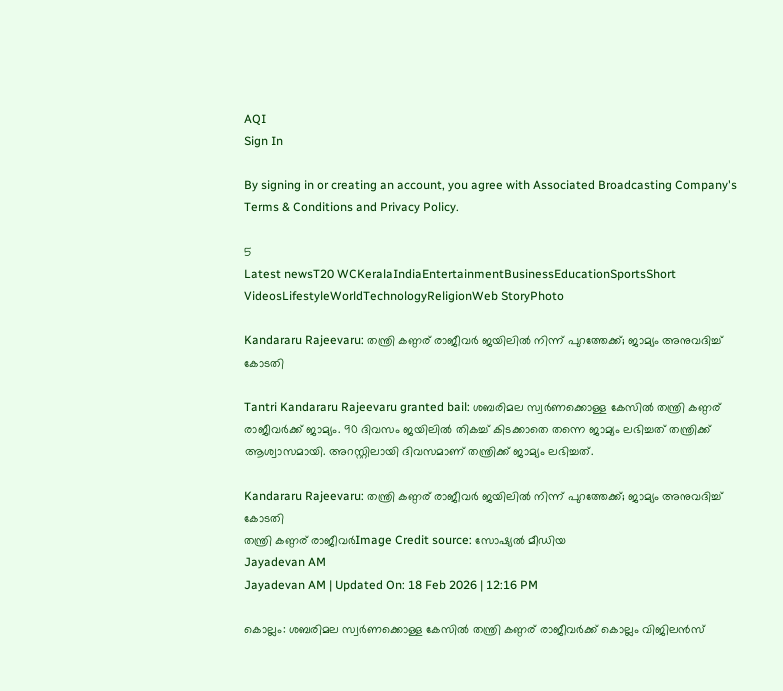AQI
Sign In

By signing in or creating an account, you agree with Associated Broadcasting Company's Terms & Conditions and Privacy Policy.

5
Latest newsT20 WCKeralaIndiaEntertainmentBusinessEducationSportsShort VideosLifestyleWorldTechnologyReligionWeb StoryPhoto

Kandararu Rajeevaru: തന്ത്രി കണ്ഠര് രാജീവര്‍ ജയിലില്‍ നിന്ന് പുറത്തേക്ക്; ജാമ്യം അനുവദിച്ച് കോടതി

Tantri Kandararu Rajeevaru granted bail: ശബരിമല സ്വർണക്കൊള്ള കേസിൽ തന്ത്രി കണ്ഠര് രാജീവർക്ക് ജാമ്യം. 90 ദിവസം ജയിലില്‍ തികച്ച് കിടക്കാതെ തന്നെ ജാമ്യം ലഭിച്ചത് തന്ത്രിക്ക് ആശ്വാസമായി. അറസ്റ്റിലായി ദിവസമാണ് തന്ത്രിക്ക് ജാമ്യം ലഭിച്ചത്.

Kandararu Rajeevaru: തന്ത്രി കണ്ഠര് രാജീവര്‍ ജയിലില്‍ നിന്ന് പുറത്തേക്ക്; ജാമ്യം അനുവദിച്ച് കോടതി
തന്ത്രി കണ്ഠര് രാജീവര്‍Image Credit source: സോഷ്യല്‍ മീഡിയ
Jayadevan AM
Jayadevan AM | Updated On: 18 Feb 2026 | 12:16 PM

കൊല്ലം: ശബരിമല സ്വർണക്കൊള്ള കേസിൽ തന്ത്രി കണ്ഠര് രാജീവർക്ക് കൊല്ലം വിജിലന്‍സ്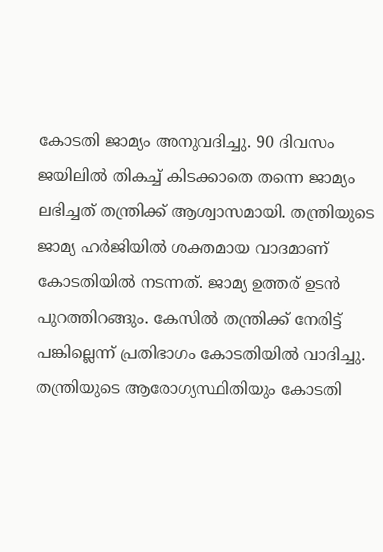കോടതി ജാമ്യം അനുവദിച്ചു. 90 ദിവസം ജയിലില്‍ തികച്ച് കിടക്കാതെ തന്നെ ജാമ്യം ലഭിച്ചത് തന്ത്രിക്ക് ആശ്വാസമായി. തന്ത്രിയുടെ ജാമ്യ ഹര്‍ജിയില്‍ ശക്തമായ വാദമാണ് കോടതിയില്‍ നടന്നത്. ജാമ്യ ഉത്തര് ഉടന്‍ പുറത്തിറങ്ങും. കേസില്‍ തന്ത്രിക്ക് നേരിട്ട് പങ്കില്ലെന്ന് പ്രതിഭാഗം കോടതിയില്‍ വാദിച്ചു. തന്ത്രിയുടെ ആരോഗ്യസ്ഥിതിയും കോടതി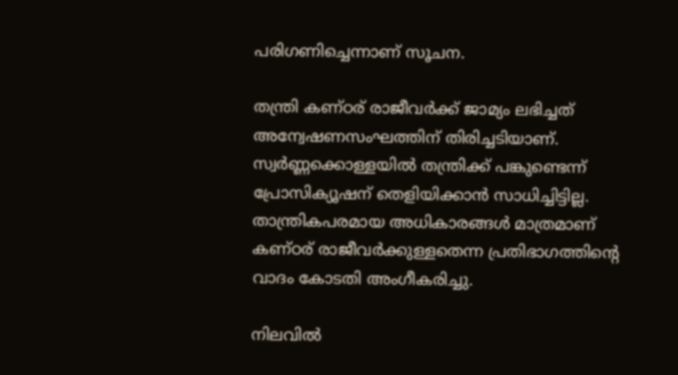പരിഗണിച്ചെന്നാണ് സൂചന.

തന്ത്രി കണ്ഠര് രാജീവർക്ക് ജാമ്യം ലഭിച്ചത് അന്വേഷണസംഘത്തിന് തിരിച്ചടിയാണ്. സ്വര്‍ണ്ണക്കൊള്ളയില്‍ തന്ത്രിക്ക് പങ്കുണ്ടെന്ന് പ്രോസിക്യൂഷന് തെളിയിക്കാന്‍ സാധിച്ചിട്ടില്ല. താന്ത്രികപരമായ അധികാരങ്ങള്‍ മാത്രമാണ് കണ്ഠര് രാജീവര്‍ക്കുള്ളതെന്ന പ്രതിഭാഗത്തിന്റെ വാദം കോടതി അംഗീകരിച്ചു.

നിലവില്‍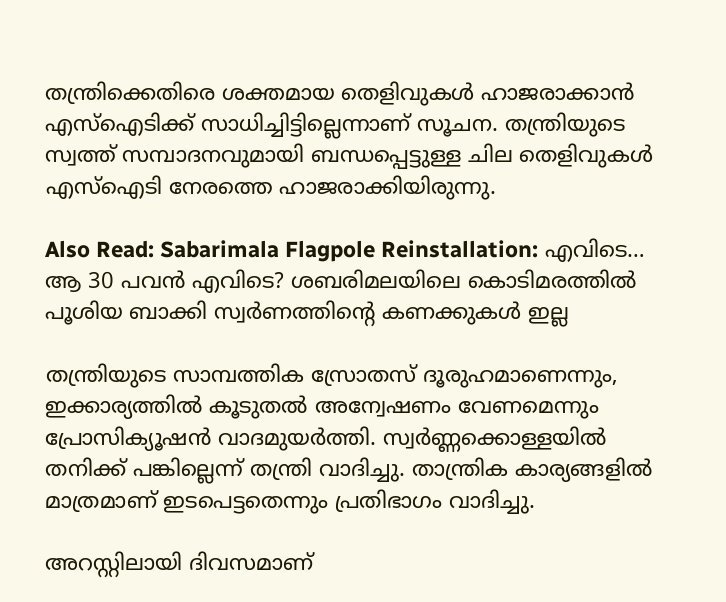തന്ത്രിക്കെതിരെ ശക്തമായ തെളിവുകള്‍ ഹാജരാക്കാന്‍ എസ്‌ഐടിക്ക് സാധിച്ചിട്ടില്ലെന്നാണ് സൂചന. തന്ത്രിയുടെ സ്വത്ത് സമ്പാദനവുമായി ബന്ധപ്പെട്ടുള്ള ചില തെളിവുകള്‍ എസ്‌ഐടി നേരത്തെ ഹാജരാക്കിയിരുന്നു.

Also Read: Sabarimala Flagpole Reinstallation: എവിടെ… ആ 30 പവൻ എവിടെ? ശബരിമലയിലെ കൊടിമരത്തിൽ പൂശിയ ബാക്കി സ്വർണത്തിന്റെ കണക്കുകൾ ഇല്ല

തന്ത്രിയുടെ സാമ്പത്തിക സ്രോതസ് ദൂരുഹമാണെന്നും, ഇക്കാര്യത്തില്‍ കൂടുതല്‍ അന്വേഷണം വേണമെന്നും പ്രോസിക്യൂഷന്‍ വാദമുയര്‍ത്തി. സ്വര്‍ണ്ണക്കൊള്ളയില്‍ തനിക്ക് പങ്കില്ലെന്ന് തന്ത്രി വാദിച്ചു. താന്ത്രിക കാര്യങ്ങളില്‍ മാത്രമാണ് ഇടപെട്ടതെന്നും പ്രതിഭാഗം വാദിച്ചു.

അറസ്റ്റിലായി ദിവസമാണ്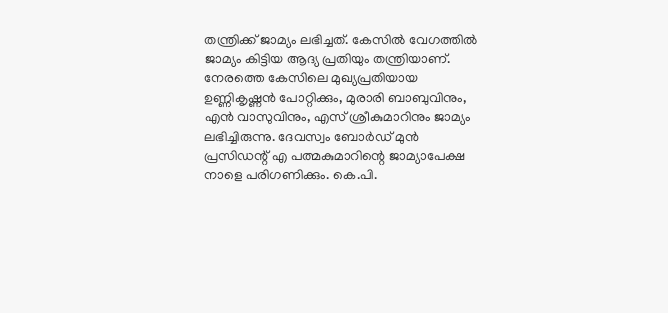തന്ത്രിക്ക് ജാമ്യം ലഭിച്ചത്. കേസില്‍ വേഗത്തില്‍ ജാമ്യം കിട്ടിയ ആദ്യ പ്രതിയും തന്ത്രിയാണ്. നേരത്തെ കേസിലെ മുഖ്യപ്രതിയായ ഉണ്ണികൃഷ്ണന്‍ പോറ്റിക്കും, മുരാരി ബാബുവിനും, എന്‍ വാസുവിനും, എസ് ശ്രീകുമാറിനും ജാമ്യം ലഭിച്ചിരുന്നു. ദേവസ്വം ബോര്‍ഡ് മുന്‍ പ്രസിഡന്റ് എ പത്മകുമാറിന്റെ ജാമ്യാപേക്ഷ നാളെ പരിഗണിക്കും. കെ.പി.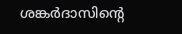ശങ്കര്‍ദാസിന്റെ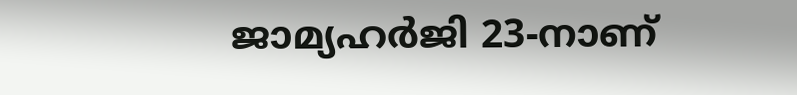ജാമ്യഹര്‍ജി 23-നാണ്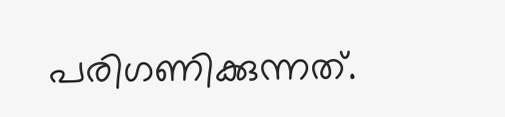പരിഗണിക്കുന്നത്.